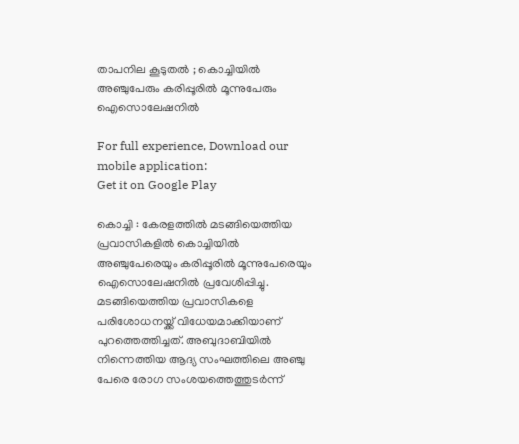താപനില കൂടുതല്‍ ; കൊച്ചിയില്‍ അഞ്ചുപേരും കരിപ്പൂരില്‍ മൂന്നുപേരും ഐസൊലേഷനില്‍

For full experience, Download our mobile application:
Get it on Google Play

കൊച്ചി : കേരളത്തില്‍ മടങ്ങിയെത്തിയ പ്രവാസികളില്‍ കൊച്ചിയില്‍ അഞ്ചുപേരെയും കരിപ്പൂരില്‍ മൂന്നുപേരെയും ഐസൊലേഷനില്‍ പ്രവേശിപ്പിച്ചു. മടങ്ങിയെത്തിയ പ്രവാസികളെ പരിശോധനയ്ക്ക് വിധേയമാക്കിയാണ് പുറത്തെത്തിച്ചത്. അബുദാബിയില്‍ നിന്നെത്തിയ ആദ്യ സംഘത്തിലെ അഞ്ചു പേരെ രോഗ സംശയത്തെത്തുടര്‍ന്ന്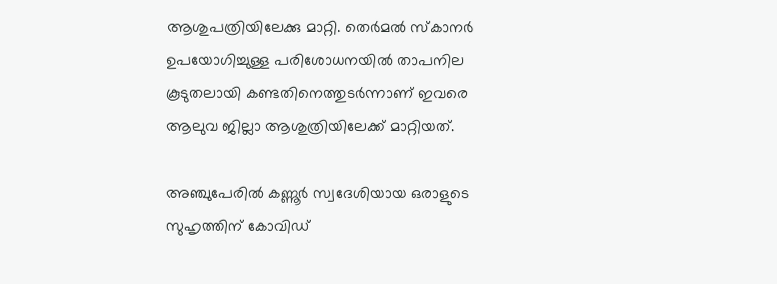ആശുപത്രിയിലേക്കു മാറ്റി. തെര്‍മല്‍ സ്‌കാനര്‍ ഉപയോഗിച്ചുള്ള പരിശോധനയില്‍ താപനില കൂടുതലായി കണ്ടതിനെത്തുടര്‍ന്നാണ് ഇവരെ ആലുവ ജില്ലാ ആശുത്രിയിലേക്ക് മാറ്റിയത്.

അഞ്ചുപേരില്‍ കണ്ണൂര്‍ സ്വദേശിയായ ഒരാളുടെ സുഹൃത്തിന് കോവിഡ്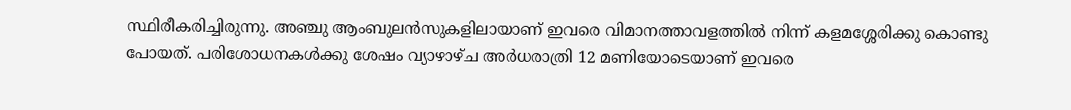സ്ഥിരീകരിച്ചിരുന്നു. അഞ്ചു ആംബുലന്‍സുകളിലായാണ് ഇവരെ വിമാനത്താവളത്തില്‍ നിന്ന് കളമശ്ശേരിക്കു കൊണ്ടു പോയത്. പരിശോധനകള്‍ക്കു ശേഷം വ്യാഴാഴ്ച അര്‍ധരാത്രി 12 മണിയോടെയാണ് ഇവരെ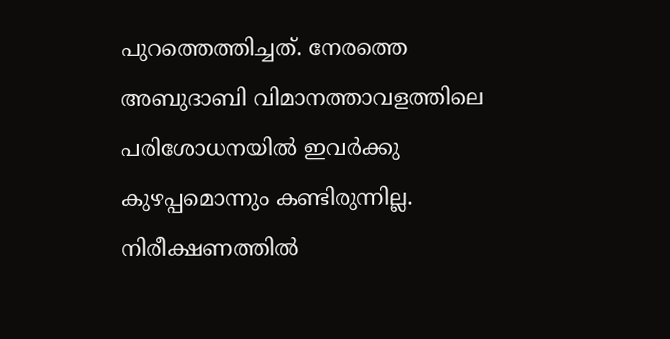പുറത്തെത്തിച്ചത്. നേരത്തെ അബുദാബി വിമാനത്താവളത്തിലെ പരിശോധനയില്‍ ഇവര്‍ക്കു കുഴപ്പമൊന്നും കണ്ടിരുന്നില്ല. നിരീക്ഷണത്തില്‍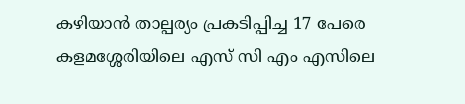കഴിയാന്‍ താല്പര്യം പ്രകടിപ്പിച്ച 17 പേരെ കളമശ്ശേരിയിലെ എസ് സി എം എസിലെ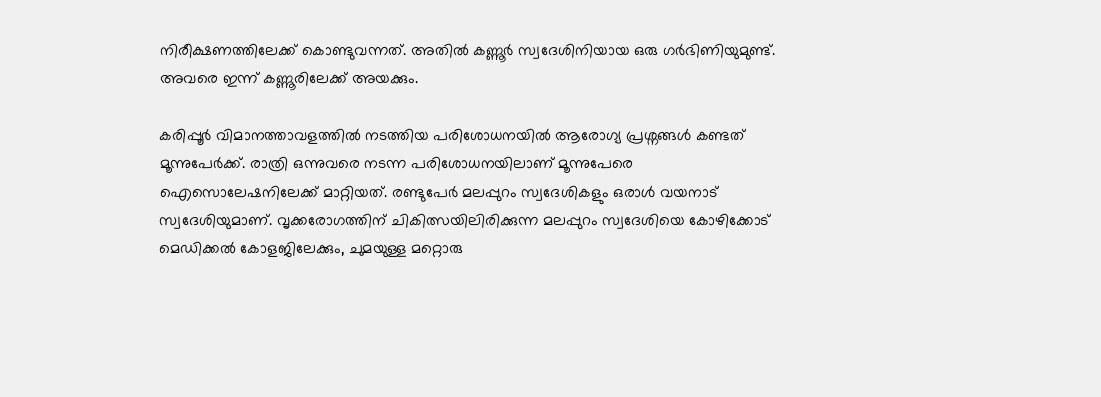നിരീക്ഷണത്തിലേക്ക് കൊണ്ടുവന്നത്. അതില്‍ കണ്ണൂര്‍ സ്വദേശിനിയായ ഒരു ഗര്‍ഭിണിയുമുണ്ട്. അവരെ ഇന്ന് കണ്ണൂരിലേക്ക് അയക്കും.

കരിപ്പൂര്‍ വിമാനത്താവളത്തില്‍ നടത്തിയ പരിശോധനയില്‍ ആരോഗ്യ പ്രശ്നങ്ങള്‍ കണ്ടത് മൂന്നുപേര്‍ക്ക്. രാത്രി ഒന്നുവരെ നടന്ന പരിശോധനയിലാണ് മൂന്നുപേരെ ഐസൊലേഷനിലേക്ക് മാറ്റിയത്. രണ്ടുപേര്‍ മലപ്പുറം സ്വദേശികളും ഒരാള്‍ വയനാട് സ്വദേശിയുമാണ്. വൃക്കരോഗത്തിന് ചികിത്സയിലിരിക്കുന്ന മലപ്പുറം സ്വദേശിയെ കോഴിക്കോട് മെഡിക്കല്‍ കോളജിലേക്കും, ചുമയുള്ള മറ്റൊരു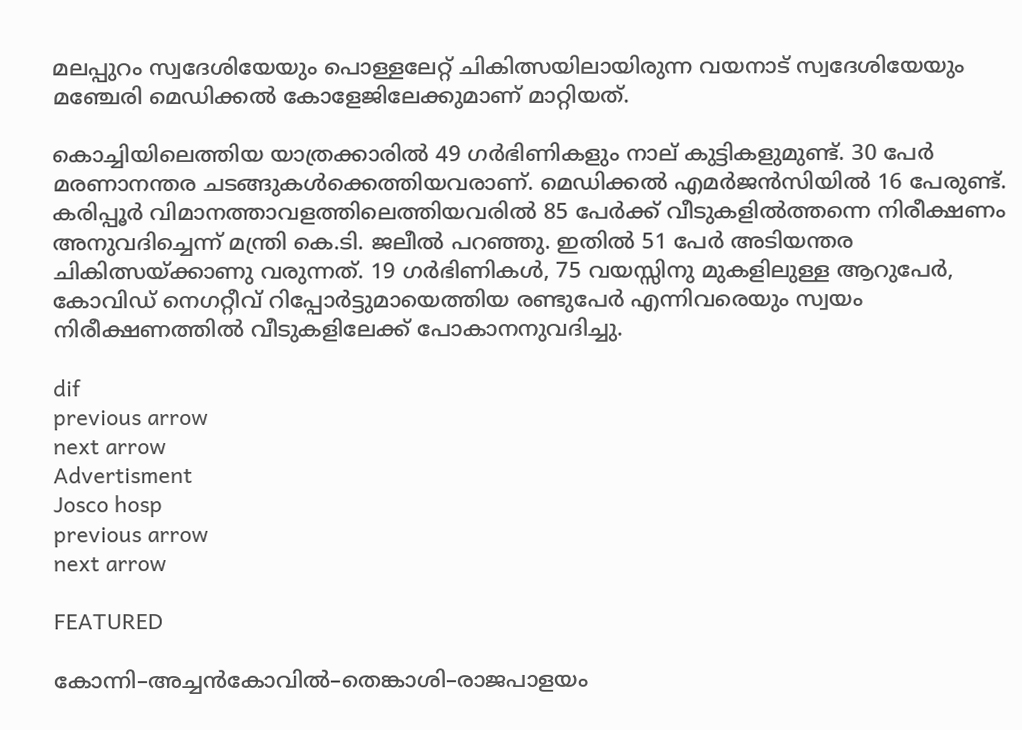മലപ്പുറം സ്വദേശിയേയും പൊള്ളലേറ്റ് ചികിത്സയിലായിരുന്ന വയനാട് സ്വദേശിയേയും മഞ്ചേരി മെഡിക്കല്‍ കോളേജിലേക്കുമാണ് മാറ്റിയത്.

കൊച്ചിയിലെത്തിയ യാത്രക്കാരില്‍ 49 ഗര്‍ഭിണികളും നാല് കുട്ടികളുമുണ്ട്. 30 പേര്‍ മരണാനന്തര ചടങ്ങുകള്‍ക്കെത്തിയവരാണ്. മെഡിക്കല്‍ എമര്‍ജന്‍സിയില്‍ 16 പേരുണ്ട്. കരിപ്പൂര്‍ വിമാനത്താവളത്തിലെത്തിയവരില്‍ 85 പേര്‍ക്ക് വീടുകളില്‍ത്തന്നെ നിരീക്ഷണം അനുവദിച്ചെന്ന് മന്ത്രി കെ.ടി. ജലീല്‍ പറഞ്ഞു. ഇതില്‍ 51 പേര്‍ അടിയന്തര ചികിത്സയ്ക്കാണു വരുന്നത്. 19 ഗര്‍ഭിണികള്‍, 75 വയസ്സിനു മുകളിലുള്ള ആറുപേര്‍, കോവിഡ് നെഗറ്റീവ് റിപ്പോര്‍ട്ടുമായെത്തിയ രണ്ടുപേര്‍ എന്നിവരെയും സ്വയം നിരീക്ഷണത്തില്‍ വീടുകളിലേക്ക് പോകാനനുവദിച്ചു.

dif
previous arrow
next arrow
Advertisment
Josco hosp
previous arrow
next arrow

FEATURED

കോന്നി–അച്ചൻകോവിൽ–തെങ്കാശി–രാജപാളയം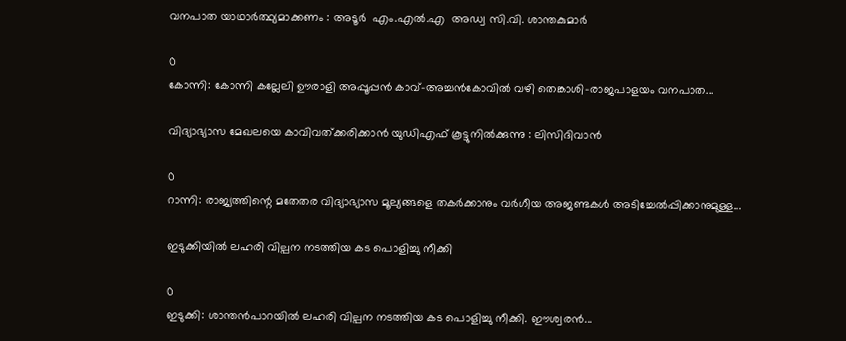വനപാത യാഥാർത്ഥ്യമാക്കണം : അടൂര്‍  എം.എൽ.എ  അഡ്വ സി.വി. ശാന്തകുമാർ

0
കോന്നി: കോന്നി കല്ലേലി ഊരാളി അപ്പൂപ്പൻ കാവ്–അച്ചൻകോവിൽ വഴി തെങ്കാശി–രാജപാളയം വനപാത...

വിദ്യാഭ്യാസ മേഖലയെ കാവിവത്ക്കരിക്കാന്‍ യുഡിഎഫ് കൂട്ടുനില്‍ക്കുന്നു : ലിസിദിവാന്‍

0
റാന്നി: രാജ്യത്തിന്റെ മതേതര വിദ്യാഭ്യാസ മൂല്യങ്ങളെ തകർക്കാനും വർഗീയ അജണ്ടകൾ അടിച്ചേൽപ്പിക്കാനുമുള്ള...

ഇടുക്കിയിൽ ലഹരി വില്പന നടത്തിയ കട പൊളിച്ചു നീക്കി

0
ഇടുക്കി: ശാന്തൻപാറയിൽ ലഹരി വില്പന നടത്തിയ കട പൊളിച്ചു നീക്കി. ഈശ്വരൻ...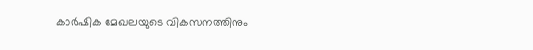കാർഷിക മേഖലയുടെ വികസനത്തിനും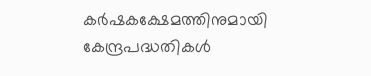കർഷകക്ഷേമത്തിനുമായി കേന്ദ്രപദ്ധതികൾ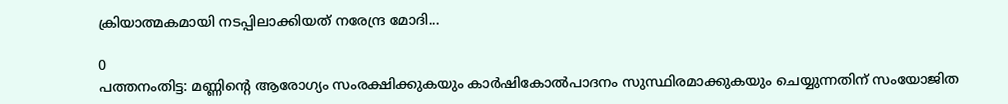ക്രിയാത്മകമായി നടപ്പിലാക്കിയത് നരേന്ദ്ര മോദി...

0
പത്തനംതിട്ട: മണ്ണിന്റെ ആരോഗ്യം സംരക്ഷിക്കുകയും കാർഷികോൽപാദനം സുസ്ഥിരമാക്കുകയും ചെയ്യുന്നതിന് സംയോജിത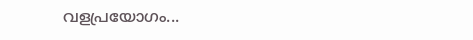വളപ്രയോഗം...